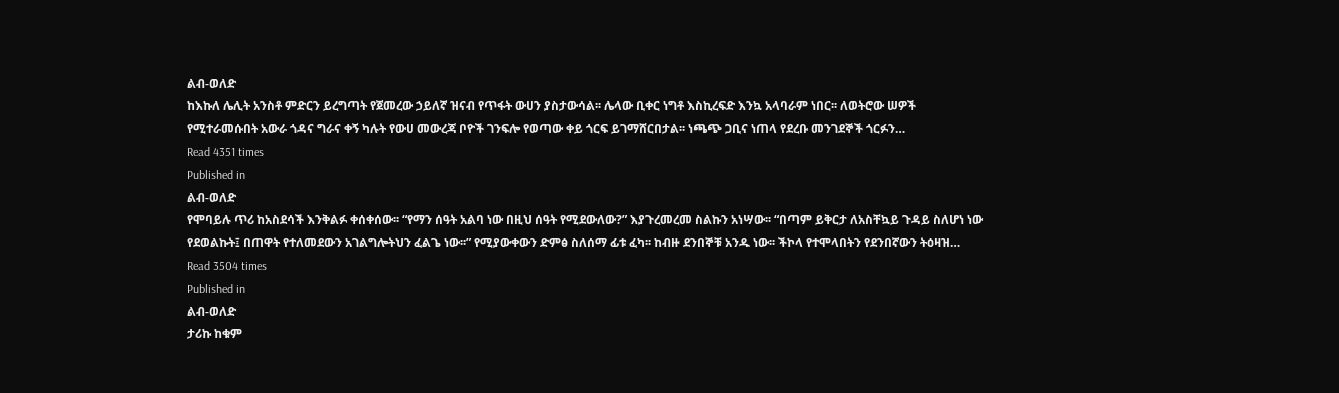ልብ-ወለድ
ከእኩለ ሌሊት አንስቶ ምድርን ይረግጣት የጀመረው ኃይለኛ ዝናብ የጥፋት ውሀን ያስታውሳል፡፡ ሌላው ቢቀር ነግቶ እስኪረፍድ እንኳ አላባራም ነበር፡፡ ለወትሮው ሠዎች የሚተራመሱበት አውራ ጎዳና ግራና ቀኝ ካሉት የውሀ መውረጃ ቦዮች ገንፍሎ የወጣው ቀይ ጎርፍ ይገማሸርበታል፡፡ ነጫጭ ጋቢና ነጠላ የደረቡ መንገደኞች ጎርፉን…
Read 4351 times
Published in
ልብ-ወለድ
የሞባይሉ ጥሪ ከአስደሳች እንቅልፉ ቀሰቀሰው፡፡ “የማን ሰዓት አልባ ነው በዚህ ሰዓት የሚደውለው?” እያጉረመረመ ስልኩን አነሣው፡፡ “በጣም ይቅርታ ለአስቸኳይ ጉዳይ ስለሆነ ነው የደወልኩት፤ በጠዋት የተለመደውን አገልግሎትህን ፈልጌ ነው፡፡” የሚያውቀውን ድምፅ ስለሰማ ፊቱ ፈካ፡፡ ከብዙ ደንበኞቹ አንዱ ነው፡፡ ችኮላ የተሞላበትን የደንበኛውን ትዕዛዝ…
Read 3504 times
Published in
ልብ-ወለድ
ታሪኩ ከቁም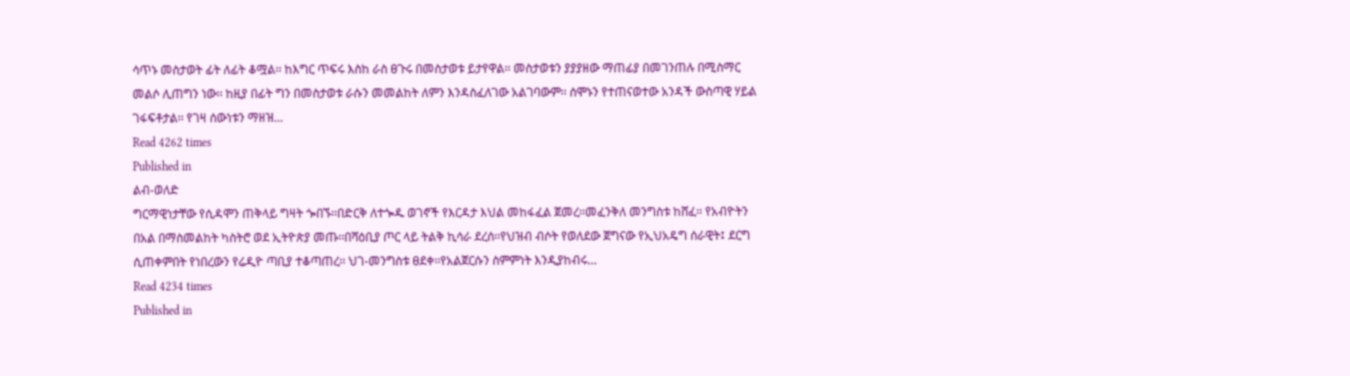ሳጥኑ መስታወት ፊት ለፊት ቆሟል፡፡ ከእግር ጥፍሩ እስከ ራስ ፀጉሩ በመስታወቱ ይታየዋል፡፡ መስታወቱን ያያያዘው ማጠፊያ በመገንጠሉ በሚስማር መልሶ ሊጠግን ነው፡፡ ከዚያ በፊት ግን በመስታወቱ ራሱን መመልከት ለምን እንዳስፈለገው አልገባውም፡፡ ሰሞኑን የተጠናወተው አንዳች ውስጣዊ ሃይል ገፋፍቶታል፡፡ የገዛ ሰውነቱን ማዘዝ…
Read 4262 times
Published in
ልብ-ወለድ
ግርማዊነታቸው የሲዳሞን ጠቅላይ ግዛት ጐበኙ፡፡በድርቅ ለተጐዱ ወገኖች የእርዳታ እህል መከፋፈል ጀመረ፡፡መፈንቅለ መንግስቱ ከሸፈ፡፡ የአብዮትን በአል በማስመልከት ካስትሮ ወደ ኢትዮጵያ መጡ፡፡በሻዕቢያ ጦር ላይ ትልቅ ኪሳራ ደረሰ፡፡የህዝብ ብሶት የወለደው ጀግናው የኢህአዴግ ሰራዊት፤ ደርግ ሲጠቀምበት የነበረውን የሬዲዮ ጣቢያ ተቆጣጠረ፡፡ ህገ-መንግስቱ ፀደቀ፡፡የአልጀርሱን ስምምነት እንዲያከብሩ…
Read 4234 times
Published in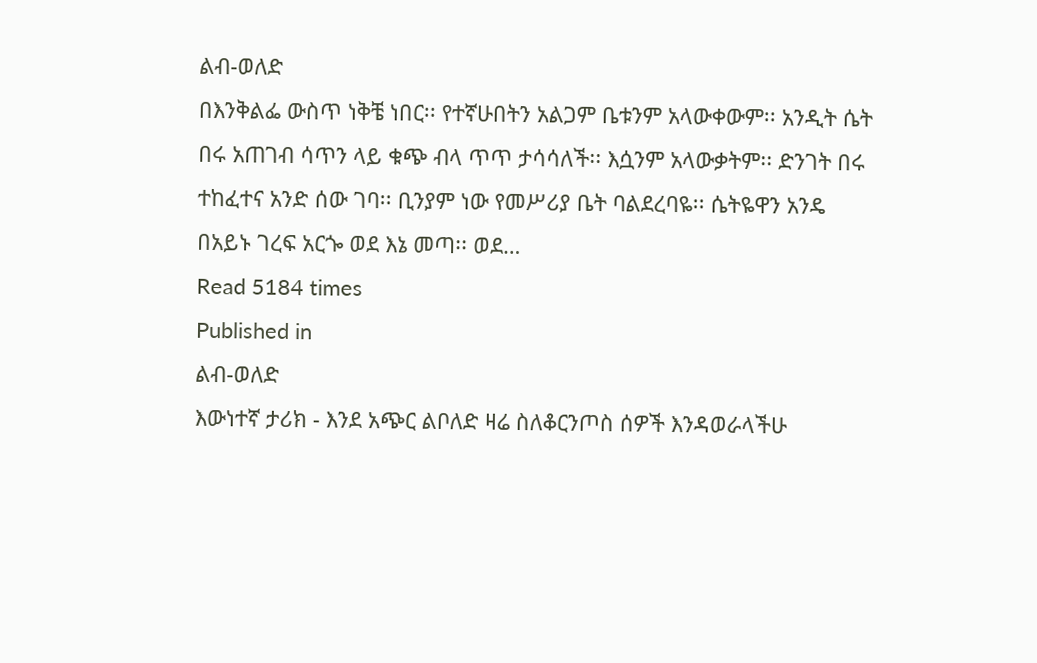ልብ-ወለድ
በእንቅልፌ ውስጥ ነቅቼ ነበር፡፡ የተኛሁበትን አልጋም ቤቱንም አላውቀውም፡፡ አንዲት ሴት በሩ አጠገብ ሳጥን ላይ ቁጭ ብላ ጥጥ ታሳሳለች፡፡ እሷንም አላውቃትም፡፡ ድንገት በሩ ተከፈተና አንድ ሰው ገባ፡፡ ቢንያም ነው የመሥሪያ ቤት ባልደረባዬ፡፡ ሴትዬዋን አንዴ በአይኑ ገረፍ አርጐ ወደ እኔ መጣ፡፡ ወደ…
Read 5184 times
Published in
ልብ-ወለድ
እውነተኛ ታሪክ - እንደ አጭር ልቦለድ ዛሬ ስለቆርንጦስ ሰዎች እንዳወራላችሁ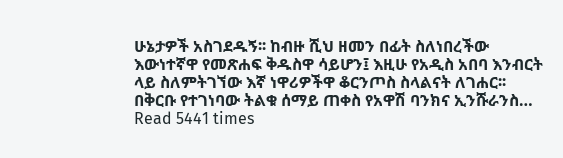ሁኔታዎች አስገደዱኝ፡፡ ከብዙ ሺህ ዘመን በፊት ስለነበረችው እውነተኛዋ የመጽሐፍ ቅዱስዋ ሳይሆን፤ እዚሁ የአዲስ አበባ እንብርት ላይ ስለምትገኘው እኛ ነዋሪዎችዋ ቆርንጦስ ስላልናት ለገሐር፡፡ በቅርቡ የተገነባው ትልቁ ሰማይ ጠቀስ የአዋሽ ባንክና ኢንሹራንስ…
Read 5441 times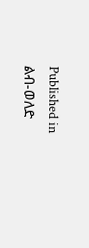Published in
ልብ-ወለድ